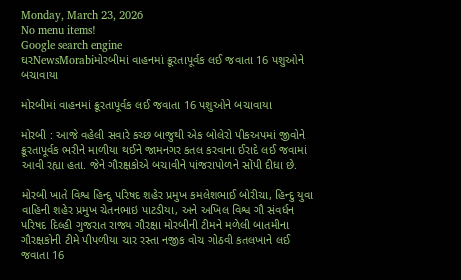Monday, March 23, 2026
No menu items!
Google search engine
ઘરNewsMorabiમોરબીમાં વાહનમાં ક્રૂરતાપૂર્વક લઈ જવાતા 16 પશુઓને બચાવાયા

મોરબીમાં વાહનમાં ક્રૂરતાપૂર્વક લઈ જવાતા 16 પશુઓને બચાવાયા

મોરબી : આજે વહેલી સવારે કચ્છ બાજુથી એક બોલેરો પીકઅપમાં જીવોને ક્રૂરતાપૂર્વક ભરીને માળીયા થઈને જામનગર કતલ કરવાના ઈરાદે લઈ જવામાં આવી રહ્યા હતા. જેને ગૌરક્ષકોએ બચાવીને પાંજરાપોળને સોંપી દીધા છે.

મોરબી ખાતે વિશ્વ હિન્દુ પરિષદ શહેર પ્રમુખ કમલેશભાઈ બોરીચા, હિન્દુ યુવા વાહિની શહેર પ્રમુખ ચેતનભાઇ પાટડીયા, અને અખિલ વિશ્વ ગૌ સંવર્ધન પરિષદ દિલ્હી ગુજરાત રાજ્ય ગૌરક્ષા મોરબીની ટીમને મળેલી બાતમીના ગૌરક્ષકોની ટીમે પીપળીયા ચાર રસ્તા નજીક વોચ ગોઠવી કતલખાને લઈ જવાતા 16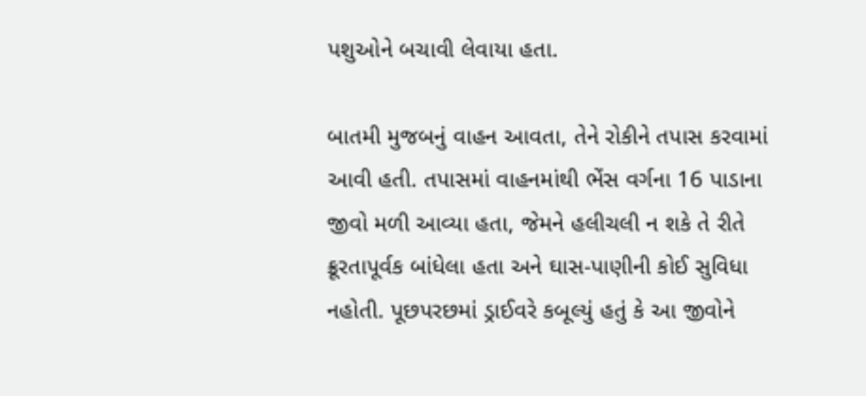પશુઓને બચાવી લેવાયા હતા.

બાતમી મુજબનું વાહન આવતા, તેને રોકીને તપાસ કરવામાં આવી હતી. તપાસમાં વાહનમાંથી ભેંસ વર્ગના 16 પાડાના જીવો મળી આવ્યા હતા, જેમને હલીચલી ન શકે તે રીતે ક્રૂરતાપૂર્વક બાંધેલા હતા અને ઘાસ-પાણીની કોઈ સુવિધા નહોતી. પૂછપરછમાં ડ્રાઈવરે કબૂલ્યું હતું કે આ જીવોને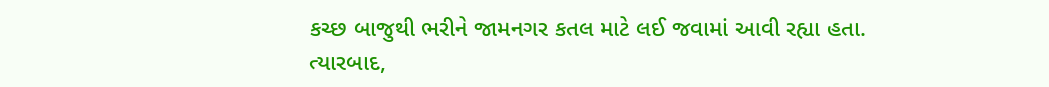કચ્છ બાજુથી ભરીને જામનગર કતલ માટે લઈ જવામાં આવી રહ્યા હતા. ત્યારબાદ,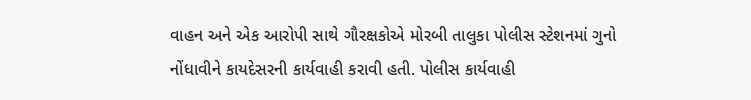વાહન અને એક આરોપી સાથે ગૌરક્ષકોએ મોરબી તાલુકા પોલીસ સ્ટેશનમાં ગુનો નોંધાવીને કાયદેસરની કાર્યવાહી કરાવી હતી. પોલીસ કાર્યવાહી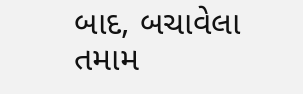બાદ, બચાવેલા તમામ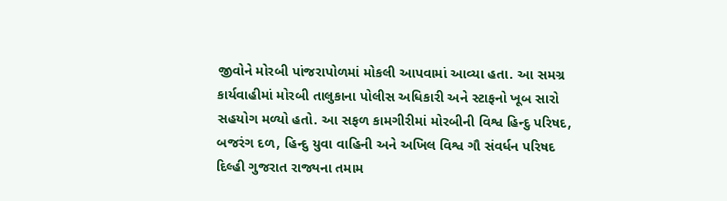જીવોને મોરબી પાંજરાપોળમાં મોકલી આપવામાં આવ્યા હતા. આ સમગ્ર કાર્યવાહીમાં મોરબી તાલુકાના પોલીસ અધિકારી અને સ્ટાફનો ખૂબ સારો સહયોગ મળ્યો હતો. આ સફળ કામગીરીમાં મોરબીની વિશ્વ હિન્દુ પરિષદ, બજરંગ દળ, હિન્દુ યુવા વાહિની અને અખિલ વિશ્વ ગૌ સંવર્ધન પરિષદ દિલ્હી ગુજરાત રાજ્યના તમામ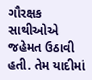ગૌરક્ષક સાથીઓએ જહેમત ઉઠાવી હતી. તેમ યાદીમાં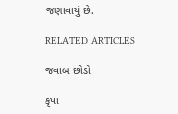જણાવાયું છે.

RELATED ARTICLES

જવાબ છોડો

કૃપા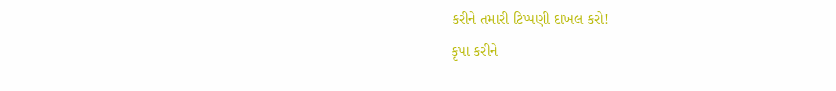કરીને તમારી ટિપ્પણી દાખલ કરો!
કૃપા કરીને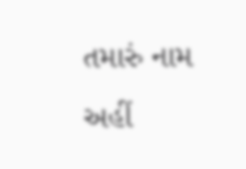તમારું નામ અહીં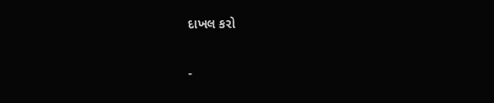દાખલ કરો

-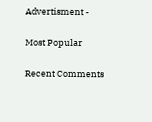Advertisment -

Most Popular

Recent Comments